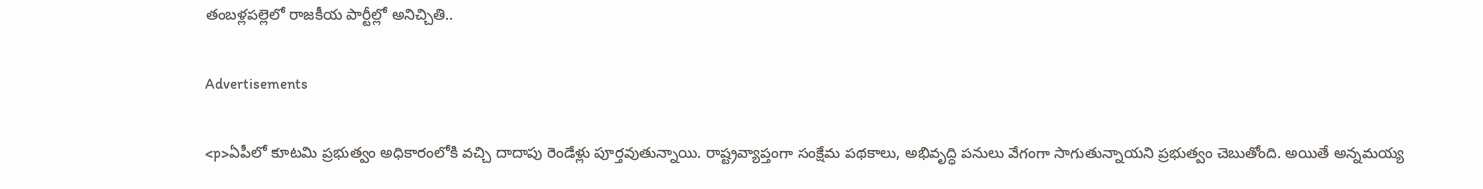తంబళ్లపల్లెలో రాజకీయ పార్టీల్లో అనిచ్చితి..

Advertisements

<p>ఏపీలో కూటమి ప్రభుత్వం అధికారంలోకి వచ్చి దాదాపు రెండేళ్లు పూర్తవుతున్నాయి. రాష్ట్రవ్యాప్తంగా సంక్షేమ పథకాలు, అభివృద్ధి పనులు వేగంగా సాగుతున్నాయని ప్రభుత్వం చెబుతోంది. అయితే అన్నమయ్య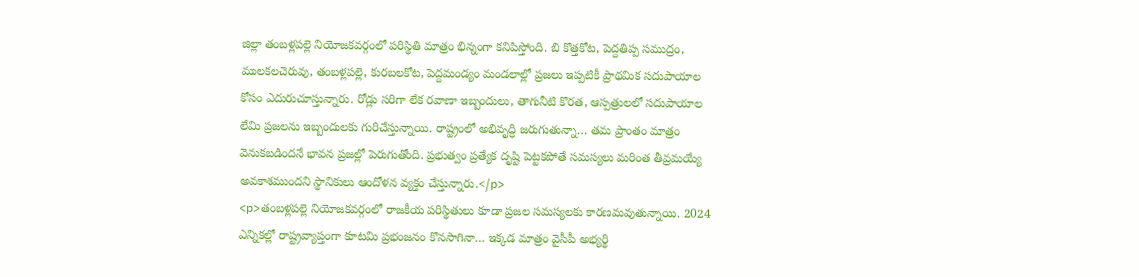జిల్లా తంబళ్లపల్లె నియోజకవర్గంలో పరిస్థితి మాత్రం భిన్నంగా కనిపిస్తోంది. బి కొత్తకోట, పెద్దతిప్ప సముద్రం, ములకలచెరువు, తంబళ్లపల్లె, కురబలకోట, పెద్దమండ్యం మండలాల్లో ప్రజలు ఇప్పటికీ ప్రాథమిక సదుపాయాల కోసం ఎదురుచూస్తున్నారు. రోడ్లు సరిగా లేక రవాణా ఇబ్బందులు, తాగునీటి కొరత, ఆస్పత్రులలో సదుపాయాల లేమి ప్రజలను ఇబ్బందులకు గురిచేస్తున్నాయి. రాష్ట్రంలో అభివృద్ధి జరుగుతున్నా… తమ ప్రాంతం మాత్రం వెనుకబడిందనే భావన ప్రజల్లో పెరుగుతోంది. ప్రభుత్వం ప్రత్యేక దృష్టి పెట్టకపోతే సమస్యలు మరింత తీవ్రమయ్యే అవకాశముందని స్థానికులు ఆందోళన వ్యక్తం చేస్తున్నారు.</p>
<p>తంబళ్లపల్లె నియోజకవర్గంలో రాజకీయ పరిస్థితులు కూడా ప్రజల సమస్యలకు కారణమవుతున్నాయి. 2024 ఎన్నికల్లో రాష్ట్రవ్యాప్తంగా కూటమి ప్రభంజనం కొనసాగినా… ఇక్కడ మాత్రం వైసీపీ అభ్యర్థి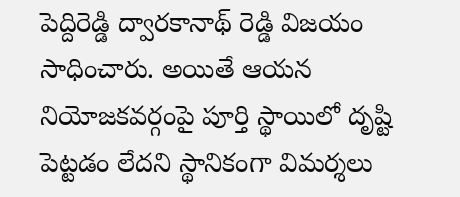పెద్దిరెడ్డి ద్వారకానాథ్ రెడ్డి విజయం సాధించారు. అయితే ఆయన నియోజకవర్గంపై పూర్తి స్థాయిలో దృష్టి పెట్టడం లేదని స్థానికంగా విమర్శలు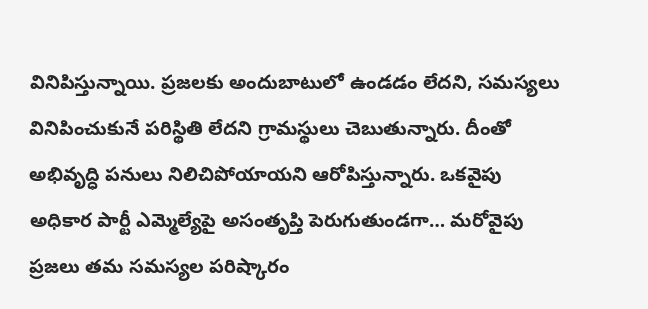వినిపిస్తున్నాయి. ప్రజలకు అందుబాటులో ఉండడం లేదని, సమస్యలు వినిపించుకునే పరిస్థితి లేదని గ్రామస్థులు చెబుతున్నారు. దీంతో అభివృద్ధి పనులు నిలిచిపోయాయని ఆరోపిస్తున్నారు. ఒకవైపు అధికార పార్టీ ఎమ్మెల్యేపై అసంతృప్తి పెరుగుతుండగా… మరోవైపు ప్రజలు తమ సమస్యల పరిష్కారం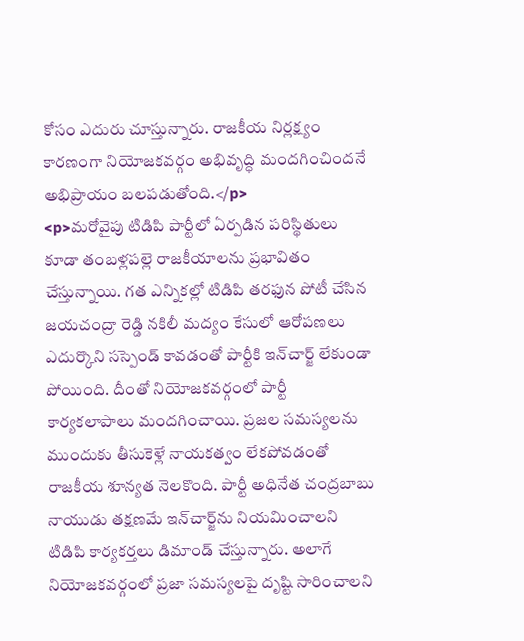కోసం ఎదురు చూస్తున్నారు. రాజకీయ నిర్లక్ష్యం కారణంగా నియోజకవర్గం అభివృద్ధి మందగించిందనే అభిప్రాయం బలపడుతోంది.</p>
<p>మరోవైపు టిడిపి పార్టీలో ఏర్పడిన పరిస్థితులు కూడా తంబళ్లపల్లె రాజకీయాలను ప్రభావితం చేస్తున్నాయి. గత ఎన్నికల్లో టిడిపి తరఫున పోటీ చేసిన జయచంద్రా రెడ్డి నకిలీ మద్యం కేసులో ఆరోపణలు ఎదుర్కొని సస్పెండ్ కావడంతో పార్టీకి ఇన్‌చార్జ్ లేకుండా పోయింది. దీంతో నియోజకవర్గంలో పార్టీ కార్యకలాపాలు మందగించాయి. ప్రజల సమస్యలను ముందుకు తీసుకెళ్లే నాయకత్వం లేకపోవడంతో రాజకీయ శూన్యత నెలకొంది. పార్టీ అధినేత చంద్రబాబు నాయుడు తక్షణమే ఇన్‌చార్జ్‌ను నియమించాలని టిడిపి కార్యకర్తలు డిమాండ్ చేస్తున్నారు. అలాగే నియోజకవర్గంలో ప్రజా సమస్యలపై దృష్టి సారించాలని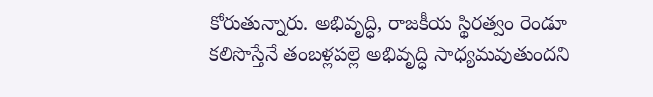కోరుతున్నారు. అభివృద్ధి, రాజకీయ స్థిరత్వం రెండూ కలిసొస్తేనే తంబళ్లపల్లె అభివృద్ధి సాధ్యమవుతుందని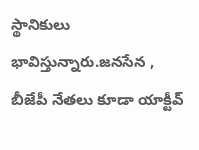స్థానికులు భావిస్తున్నారు.జనసేన , బీజేపీ నేతలు కూడా యాక్టీవ్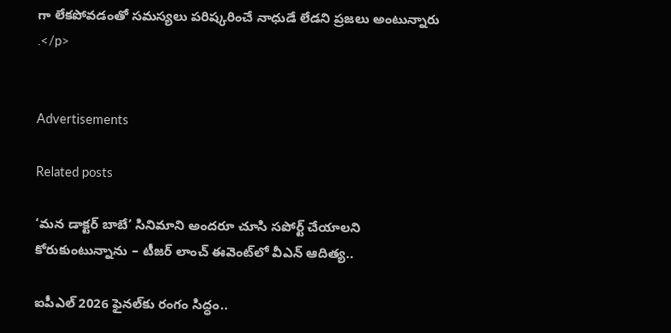గా లేకపోవడంతో సమస్యలు పరిష్కరించే నాధుడే లేడని ప్రజలు అంటున్నారు .</p>


Advertisements

Related posts

‘మన డాక్టర్ బాబే’ సినిమాని అందరూ చూసి సపోర్ట్ చేయాలని కోరుకుంటున్నాను – టీజర్ లాంచ్ ఈవెంట్‌లో వీఎన్ ఆదిత్య..

ఐపీఎల్‌ 2026 ఫైనల్‌కు రంగం సిద్ధం..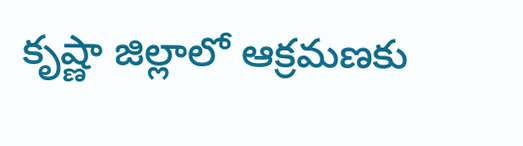కృష్ణా జిల్లాలో ఆక్రమణకు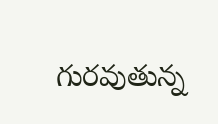గురవుతున్న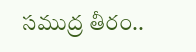సముద్ర తీరం..